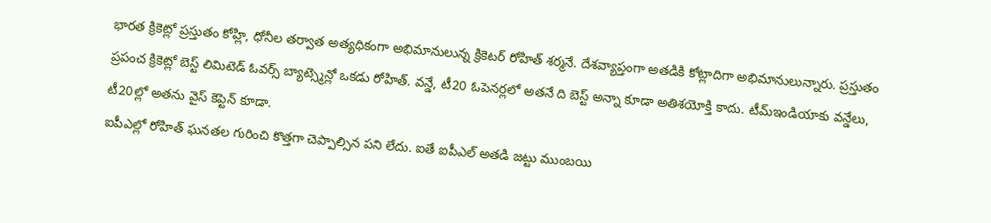భారత క్రికెట్లో ప్రస్తుతం కోహ్లి, ధోనీల తర్వాత అత్యధికంగా అభిమానులున్న క్రికెటర్ రోహిత్ శర్మనే. దేశవ్యాప్తంగా అతడికి కోట్లాదిగా అభిమానులున్నారు. ప్రస్తుతం ప్రపంచ క్రికెట్లో బెస్ట్ లిమిటెడ్ ఓవర్స్ బ్యాట్స్మెన్లో ఒకడు రోహిత్. వన్డే, టీ20 ఓపెనర్లలో అతనే ది బెస్ట్ అన్నా కూడా అతిశయోక్తి కాదు. టీమ్ఇండియాకు వన్డేలు, టీ20ల్లో అతను వైస్ కెప్టెన్ కూడా.
ఐపీఎల్లో రోహిత్ ఘనతల గురించి కొత్తగా చెప్పాల్సిన పని లేదు. ఐతే ఐపీఎల్ అతడి జట్టు ముంబయి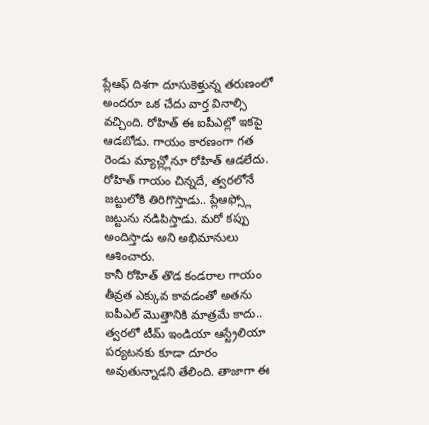ప్లేఆఫ్ దిశగా దూసుకెళ్తున్న తరుణంలో అందరూ ఒక చేదు వార్త వినాల్సి వచ్చింది. రోహిత్ ఈ ఐపీఎల్లో ఇకపై ఆడబోడు. గాయం కారణంగా గత రెండు మ్యాచ్ల్లోనూ రోహిత్ ఆడలేదు. రోహిత్ గాయం చిన్నదే, త్వరలోనే జట్టులోకి తిరిగొస్తాడు.. ప్లేఆఫ్స్లో జట్టును నడిపిస్తాడు. మరో కప్పు అందిస్తాడు అని అభిమానులు ఆశించారు.
కానీ రోహిత్ తొడ కండరాల గాయం తీవ్రత ఎక్కువ కావడంతో అతను ఐపీఎల్ మొత్తానికి మాత్రమే కాదు.. త్వరలో టీమ్ ఇండియా ఆస్ట్రేలియా పర్యటనకు కూడా దూరం అవుతున్నాడని తేలింది. తాజాగా ఈ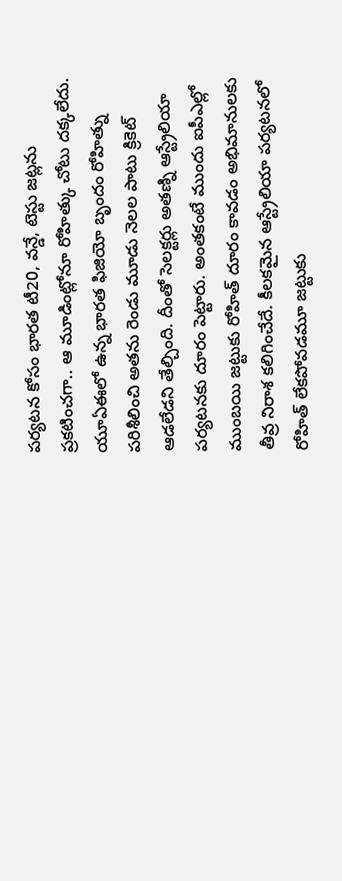పర్యటన కోసం భారత టీ20, వన్డే, టెస్టు జట్లను ప్రకటించగా.. ఆ మూడింట్లోనూ రోహిత్కు చోటు దక్కలేదు.
యూఏఈలో ఉన్న భారత ఫిజియో బృందం రోహిత్ను పరిశీలించి అతను రెండు మూడు నెలల పాటు క్రికెట్ ఆడలేడని తేల్చింది. దీంతో సెలక్టర్లు అతణ్ని ఆస్ట్రేలియా పర్యటనకు దూరం పెట్టారు. అంతకంటే ముందు ఐపీఎల్లో ముంబయి జట్టుకు రోహిత్ దూరం కావడం అభిమానులకు తీవ్ర నిరాశ కలిగించేదే. కీలకమైన ఆస్ట్రేలియా పర్యటనలో రోహిత్ లేకపోవడమూ జట్టుకు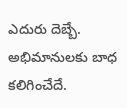ఎదురు దెబ్బే. అభిమానులకు బాధ కలిగించేదే.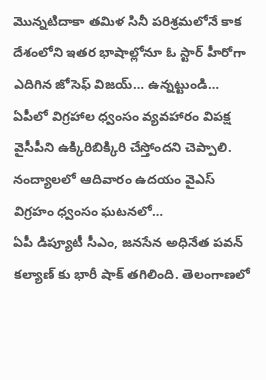మొన్నటిదాకా తమిళ సినీ పరిశ్రమలోనే కాక దేశంలోని ఇతర భాషాల్లోనూ ఓ స్టార్ హీరోగా ఎదిగిన జోసెఫ్ విజయ్… ఉన్నట్టుండి…
ఏపీలో విగ్రహాల ధ్వంసం వ్యవహారం విపక్ష వైసీపీని ఉక్కిరిబిక్కిరి చేస్తోందని చెప్పాలి. నంద్యాలలో ఆదివారం ఉదయం వైఎస్ విగ్రహం ధ్వంసం ఘటనలో…
ఏపీ డిప్యూటీ సీఎం, జనసేన అధినేత పవన్ కల్యాణ్ కు భారీ షాక్ తగిలింది. తెలంగాణలో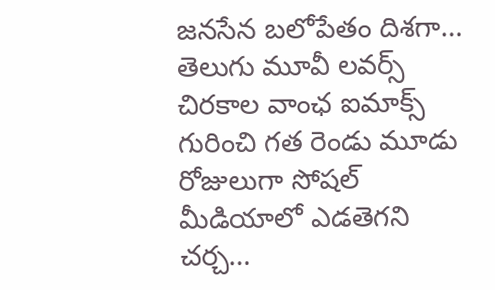జనసేన బలోపేతం దిశగా…
తెలుగు మూవీ లవర్స్ చిరకాల వాంఛ ఐమాక్స్ గురించి గత రెండు మూడు రోజులుగా సోషల్ మీడియాలో ఎడతెగని చర్చ…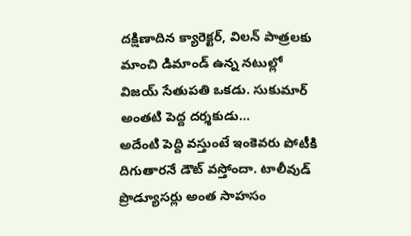దక్షిణాదిన క్యారెక్టర్, విలన్ పాత్రలకు మాంచి డిమాండ్ ఉన్న నటుల్లో విజయ్ సేతుపతి ఒకడు. సుకుమార్ అంతటి పెద్ద దర్శకుడు…
అదేంటి పెద్ది వస్తుంటే ఇంకెవరు పోటీకి దిగుతారనే డౌట్ వస్తోందా. టాలీవుడ్ ప్రొడ్యూసర్లు అంత సాహసం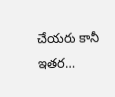చేయరు కానీ ఇతర…